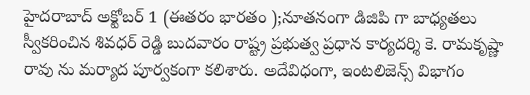హైదరాబాద్ అక్టోబర్ 1 (ఈతరం భారతం );నూతనంగా డిజిపి గా బాధ్యతలు స్వీకరించిన శివధర్ రెడ్డి బుదవారం రాష్ట్ర ప్రభుత్వ ప్రధాన కార్యదర్శి కె. రామకృష్ణా రావు ను మర్యాద పూర్వకంగా కలిశారు. అదేవిధంగా, ఇంటలిజెన్స్ విభాగం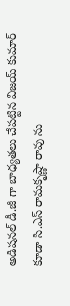అడిషనల్ డీ.జీ గా బాధ్యతలు చేపట్టిన విజయ్ కుమార్ కూడా సి.ఎస్ రామకృష్ణా రావు ను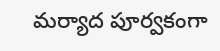మర్యాద పూర్వకంగా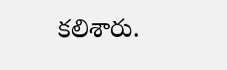కలిశారు.